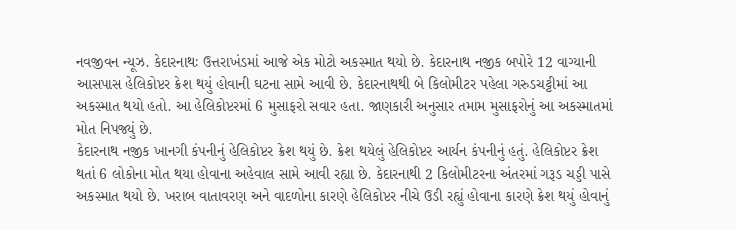નવજીવન ન્યૂઝ. કેદારનાથઃ ઉત્તરાખંડમાં આજે એક મોટો અકસ્માત થયો છે. કેદારનાથ નજીક બપોરે 12 વાગ્યાની આસપાસ હેલિકોપ્ટર ક્રેશ થયું હોવાની ઘટના સામે આવી છે. કેદારનાથથી બે કિલોમીટર પહેલા ગરુડચટ્ટીમાં આ અકસ્માત થયો હતો. આ હેલિકોપ્ટરમાં 6 મુસાફરો સવાર હતા. જાણકારી અનુસાર તમામ મુસાફરોનું આ અકસ્માતમાં મોત નિપજ્યું છે.
કેદારનાથ નજીક ખાનગી કંપનીનું હેલિકોપ્ટર ક્રેશ થયું છે. ક્રેશ થયેલું હેલિકોપ્ટર આર્યન કંપનીનું હતું. હેલિકોપ્ટર ક્રેશ થતાં 6 લોકોના મોત થયા હોવાના અહેવાલ સામે આવી રહ્યા છે. કેદારનાથી 2 કિલોમીટરના અંતરમાં ગરૂડ ચડ્ડી પાસે અકસ્માત થયો છે. ખરાબ વાતાવરણ અને વાદળોના કારણે હેલિકોપ્ટર નીચે ઉડી રહ્યું હોવાના કારણે ક્રેશ થયું હોવાનું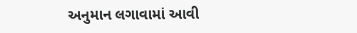અનુમાન લગાવામાં આવી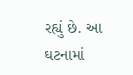રહ્યું છે. આ ઘટનામાં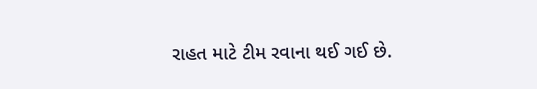રાહત માટે ટીમ રવાના થઈ ગઈ છે.